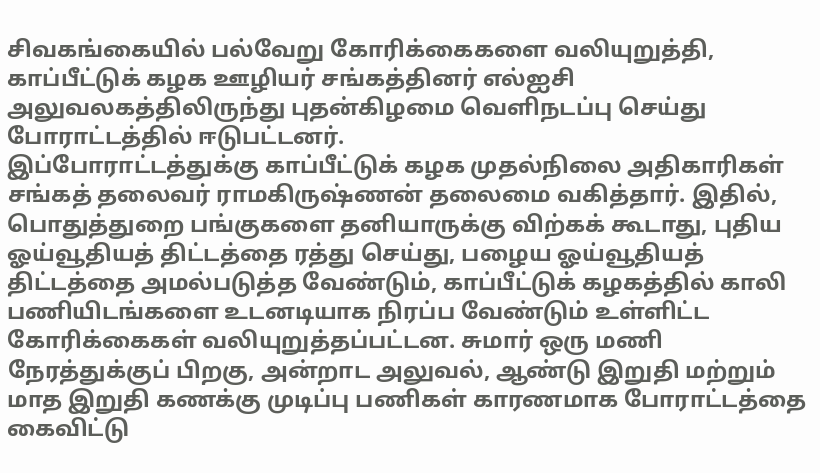சிவகங்கையில் பல்வேறு கோரிக்கைகளை வலியுறுத்தி, காப்பீட்டுக் கழக ஊழியர் சங்கத்தினர் எல்ஐசி அலுவலகத்திலிருந்து புதன்கிழமை வெளிநடப்பு செய்து போராட்டத்தில் ஈடுபட்டனர்.
இப்போராட்டத்துக்கு காப்பீட்டுக் கழக முதல்நிலை அதிகாரிகள் சங்கத் தலைவர் ராமகிருஷ்ணன் தலைமை வகித்தார். இதில், பொதுத்துறை பங்குகளை தனியாருக்கு விற்கக் கூடாது, புதிய ஓய்வூதியத் திட்டத்தை ரத்து செய்து, பழைய ஓய்வூதியத் திட்டத்தை அமல்படுத்த வேண்டும், காப்பீட்டுக் கழகத்தில் காலி பணியிடங்களை உடனடியாக நிரப்ப வேண்டும் உள்ளிட்ட கோரிக்கைகள் வலியுறுத்தப்பட்டன. சுமார் ஒரு மணி நேரத்துக்குப் பிறகு, அன்றாட அலுவல், ஆண்டு இறுதி மற்றும் மாத இறுதி கணக்கு முடிப்பு பணிகள் காரணமாக போராட்டத்தை கைவிட்டு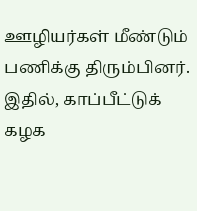ஊழியர்கள் மீண்டும் பணிக்கு திரும்பினர்.
இதில், காப்பீட்டுக் கழக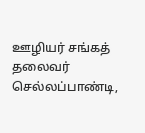ஊழியர் சங்கத் தலைவர் செல்லப்பாண்டி,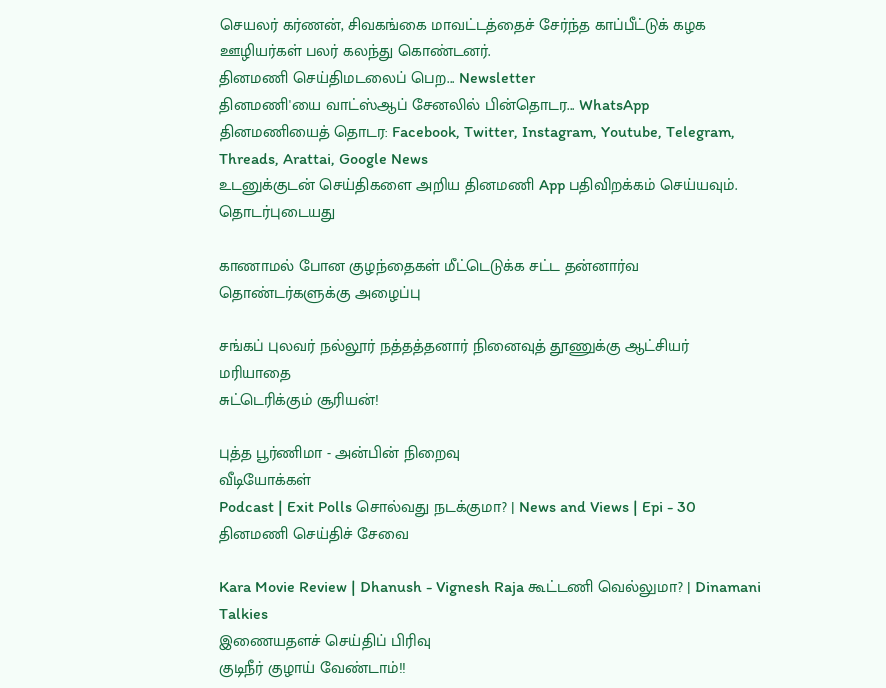செயலர் கர்ணன், சிவகங்கை மாவட்டத்தைச் சேர்ந்த காப்பீட்டுக் கழக ஊழியர்கள் பலர் கலந்து கொண்டனர்.
தினமணி செய்திமடலைப் பெற... Newsletter
தினமணி'யை வாட்ஸ்ஆப் சேனலில் பின்தொடர... WhatsApp
தினமணியைத் தொடர: Facebook, Twitter, Instagram, Youtube, Telegram, Threads, Arattai, Google News
உடனுக்குடன் செய்திகளை அறிய தினமணி App பதிவிறக்கம் செய்யவும்.
தொடர்புடையது

காணாமல் போன குழந்தைகள் மீட்டெடுக்க சட்ட தன்னார்வ தொண்டர்களுக்கு அழைப்பு

சங்கப் புலவர் நல்லூர் நத்தத்தனார் நினைவுத் தூணுக்கு ஆட்சியர் மரியாதை
சுட்டெரிக்கும் சூரியன்!

புத்த பூர்ணிமா - அன்பின் நிறைவு
வீடியோக்கள்
Podcast | Exit Polls சொல்வது நடக்குமா? | News and Views | Epi - 30
தினமணி செய்திச் சேவை

Kara Movie Review | Dhanush - Vignesh Raja கூட்டணி வெல்லுமா? | Dinamani Talkies
இணையதளச் செய்திப் பிரிவு
குடிநீர் குழாய் வேண்டாம்!!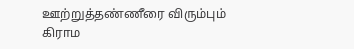ஊற்றுத்தண்ணீரை விரும்பும் கிராம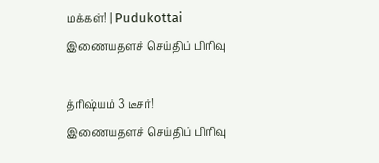மக்கள்! | Pudukottai
இணையதளச் செய்திப் பிரிவு

த்ரிஷ்யம் 3 டீசர்!
இணையதளச் செய்திப் பிரிவு